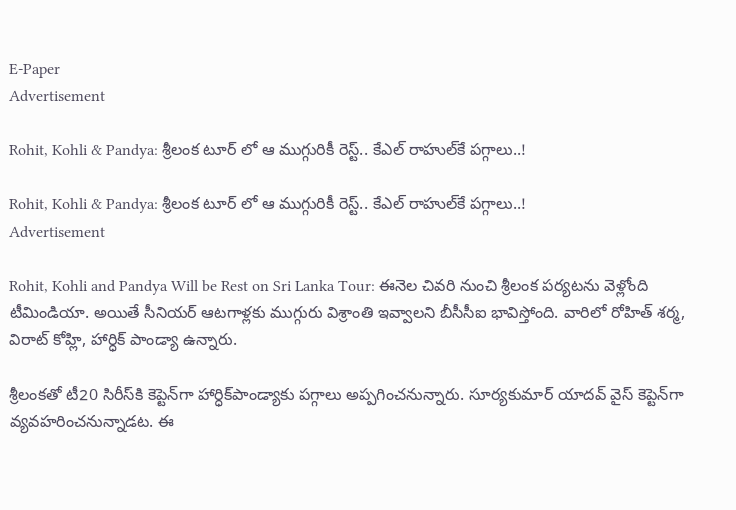E-Paper
Advertisement

Rohit, Kohli & Pandya: శ్రీలంక టూర్ లో ఆ ముగ్గురికీ రెస్ట్.. కేఎల్ రాహుల్‌కే పగ్గాలు..!

Rohit, Kohli & Pandya: శ్రీలంక టూర్ లో ఆ ముగ్గురికీ రెస్ట్.. కేఎల్ రాహుల్‌కే పగ్గాలు..!
Advertisement

Rohit, Kohli and Pandya Will be Rest on Sri Lanka Tour: ఈనెల చివరి నుంచి శ్రీలంక పర్యటను వెళ్లోంది టీమిండియా. అయితే సీనియర్ ఆటగాళ్లకు ముగ్గురు విశ్రాంతి ఇవ్వాలని బీసీసీఐ భావిస్తోంది. వారిలో రోహిత్ శర్మ, విరాట్ కోహ్లి, హార్ధిక్ పాండ్యా ఉన్నారు.

శ్రీలంకతో టీ20 సిరీస్‌కి కెప్టెన్‌గా హార్ధిక్‌పాండ్యాకు పగ్గాలు అప్పగించనున్నారు. సూర్యకుమార్ యాదవ్ వైస్ కెప్టెన్‌గా వ్యవహరించనున్నాడట. ఈ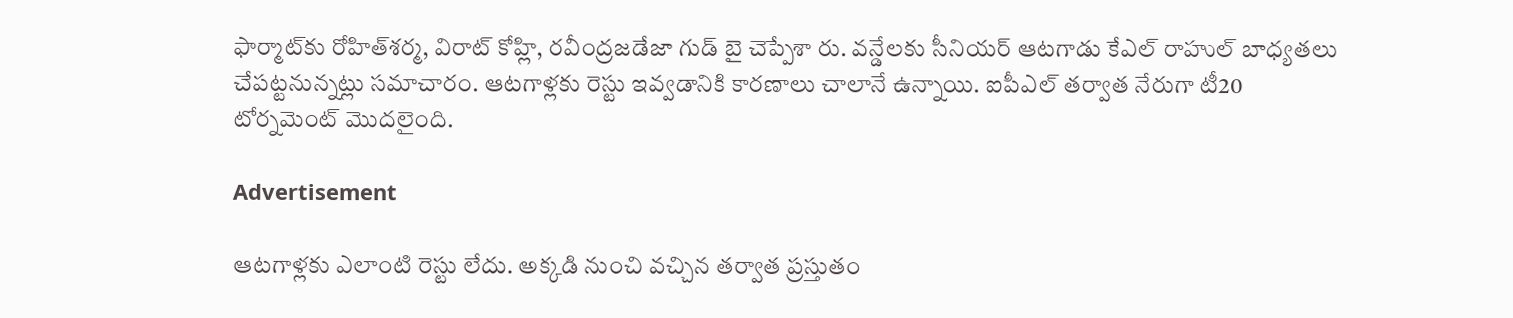ఫార్మాట్‌కు రోహిత్‌శర్మ, విరాట్ కోహ్లి, రవీంద్రజడేజా గుడ్ బై చెప్పేశా రు. వన్డే‌లకు సీనియర్ ఆటగాడు కేఎల్ రాహుల్‌ బాధ్యతలు చేపట్టనున్నట్లు సమాచారం. ఆటగాళ్లకు రెస్టు ఇవ్వడానికి కారణాలు చాలానే ఉన్నాయి. ఐపీఎల్ తర్వాత నేరుగా టీ20 టోర్నమెంట్‌ మొదలైంది.

Advertisement

ఆటగాళ్లకు ఎలాంటి రెస్టు లేదు. అక్కడి నుంచి వచ్చిన తర్వాత ప్రస్తుతం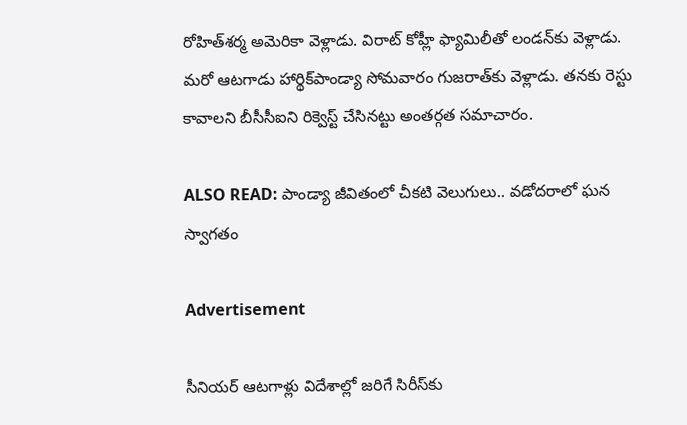రోహిత్‌శర్మ అమెరికా వెళ్లాడు. విరాట్ కోహ్లీ ఫ్యామిలీతో లండన్‌కు వెళ్లాడు. మరో ఆటగాడు హార్థిక్‌పాండ్యా సోమవారం గుజరాత్‌కు వెళ్లాడు. తనకు రెస్టు కావాలని బీసీసీఐని రిక్వెస్ట్ చేసినట్టు అంతర్గత సమాచారం.

ALSO READ: పాండ్యా జీవితంలో చీకటి వెలుగులు.. వడోదరాలో ఘన స్వాగతం

Advertisement

సీనియర్ ఆటగాళ్లు విదేశాల్లో జరిగే సిరీస్‌కు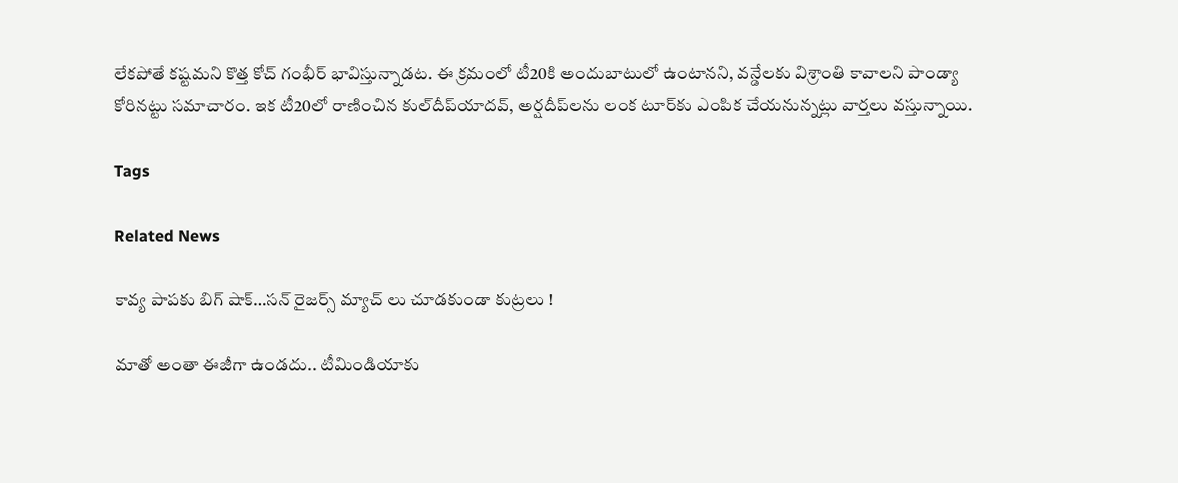లేకపోతే కష్టమని కొత్త కోచ్ గంభీర్ భావిస్తున్నాడట. ఈ క్రమంలో టీ20కి అందుబాటులో ఉంటానని, వన్డేలకు విశ్రాంతి కావాలని పాండ్యా కోరినట్టు సమాచారం. ఇక టీ20లో రాణించిన కుల్‌దీప్‌యాదవ్, అర్షదీప్‌లను లంక టూర్‌కు ఎంపిక చేయనున్నట్లు వార్తలు వస్తున్నాయి.

Tags

Related News

కావ్య పాప‌కు బిగ్ షాక్‌…స‌న్ రైజ‌ర్స్ మ్యాచ్ లు చూడకుండా కుట్ర‌లు !

మాతో అంతా ఈజీగా ఉండదు.. టీమిండియాకు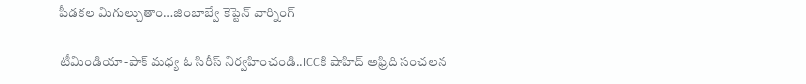పీడకల మిగుల్చుతాం…జింబాబ్వే కెప్టెన్ వార్నింగ్

టీమిండియా-పాక్ మ‌ధ్య ఓ సిరీస్ నిర్వ‌హించండి..ICCకి షాహిద్ అఫ్రిది సంచ‌ల‌న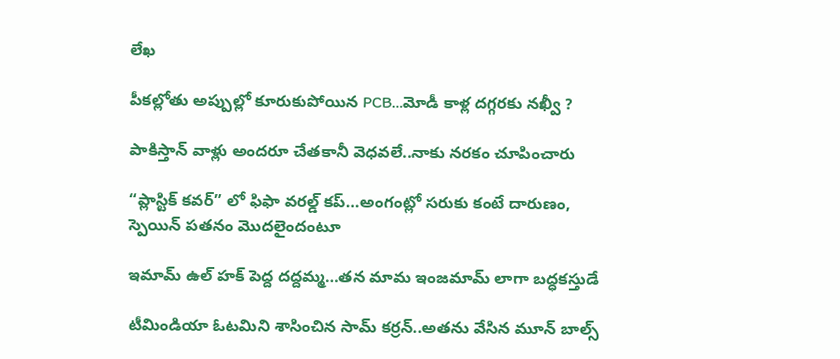లేఖ

పీక‌ల్లోతు అప్పుల్లో కూరుకుపోయిన PCB…మోడీ కాళ్ల ద‌గ్గ‌ర‌కు న‌ఖ్వీ ?

పాకిస్తాన్ వాళ్లు అంద‌రూ చేత‌కానీ వెధ‌వ‌లే..నాకు న‌ర‌కం చూపించారు

“ప్లాస్టిక్ క‌వ‌ర్” లో ఫిఫా వ‌ర‌ల్డ్ క‌ప్…అంగంట్లో స‌రుకు కంటే దారుణం, స్పెయిన్ ప‌త‌నం మొద‌లైందంటూ

ఇమామ్ ఉల్ హక్ పెద్ద ద‌ద్ద‌మ్మ‌…త‌న‌ మామ ఇంజ‌మామ్ లాగా బ‌ద్ధ‌క‌స్తుడే

టీమిండియా ఓట‌మిని శాసించిన‌ సామ్‌ కర్రన్..అత‌ను వేసిన మూన్ బాల్స్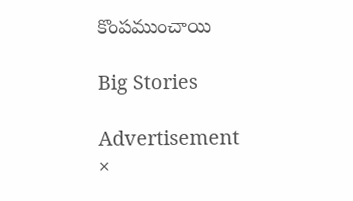కొంప‌ముంచాయి

Big Stories

Advertisement
×